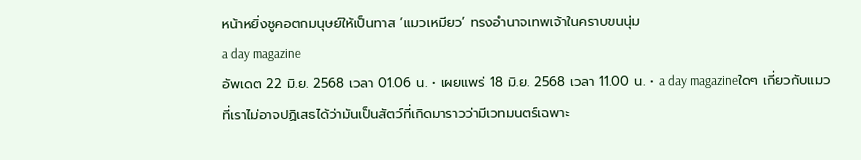หน้าหยิ่งชูคอตกมนุษย์ให้เป็นทาส ‘แมวเหมียว’ ทรงอำนาจเทพเจ้าในคราบขนนุ่ม
a day magazine
อัพเดต 22 มิ.ย. 2568 เวลา 01.06 น. • เผยแพร่ 18 มิ.ย. 2568 เวลา 11.00 น. • a day magazineใดๆ เกี่ยวกับแมวที่เราไม่อาจปฏิเสธได้ว่ามันเป็นสัตว์ที่เกิดมาราวว่ามีเวทมนตร์เฉพาะ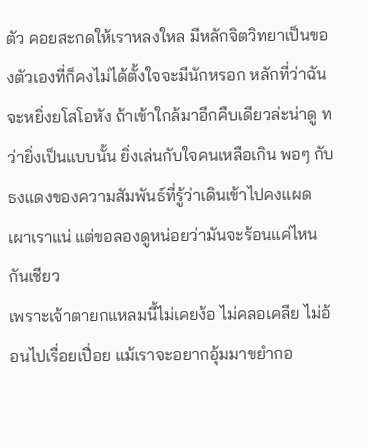ตัว คอยสะกดให้เราหลงใหล มีหลักจิตวิทยาเป็นของตัวเองที่ก็คงไม่ได้ตั้งใจจะมีนักหรอก หลักที่ว่าฉันจะหยิ่งยโสโอหัง ถ้าเข้าใกล้มาอีกคืบเดียวล่ะน่าดู ทว่ายิ่งเป็นแบบนั้น ยิ่งเล่นกับใจคนเหลือเกิน พอๆ กับธงแดงของความสัมพันธ์ที่รู้ว่าเดินเข้าไปคงแผดเผาเราแน่ แต่ขอลองดูหน่อยว่ามันจะร้อนแค่ไหนกันเชียว
เพราะเจ้าตายกแหลมนี้ไม่เคยง้อ ไม่คลอเคลีย ไม่อ้อนไปเรื่อยเปื่อย แม้เราจะอยากอุ้มมาขยำกอ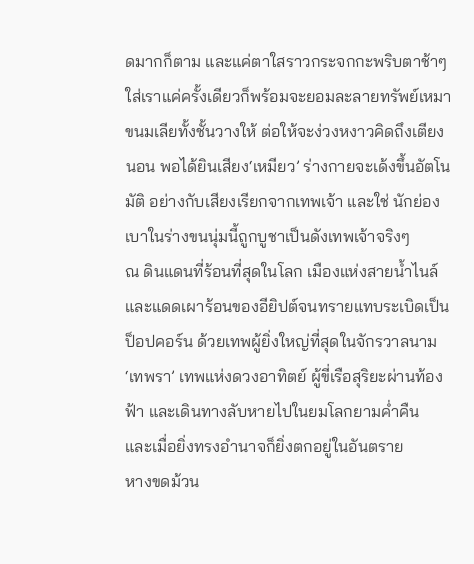ดมากก็ตาม และแค่ตาใสราวกระจกกะพริบตาช้าๆ ใส่เราแค่ครั้งเดียวก็พร้อมจะยอมละลายทรัพย์เหมาขนมเลียทั้งชั้นวางให้ ต่อให้จะง่วงหงาวคิดถึงเตียงนอน พอได้ยินเสียง‘เหมียว’ ร่างกายจะเด้งขึ้นอัตโนมัติ อย่างกับเสียงเรียกจากเทพเจ้า และใช่ นักย่องเบาในร่างขนนุ่มนี้ถูกบูชาเป็นดังเทพเจ้าจริงๆ
ณ ดินแดนที่ร้อนที่สุดในโลก เมืองแห่งสายน้ำไนล์และแดดเผาร้อนของอียิปต์จนทรายแทบระเบิดเป็นป็อปคอร์น ด้วยเทพผู้ยิ่งใหญ่ที่สุดในจักรวาลนาม ‘เทพรา’ เทพแห่งดวงอาทิตย์ ผู้ขี่เรือสุริยะผ่านท้องฟ้า และเดินทางลับหายไปในยมโลกยามค่ำคืน
และเมื่อยิ่งทรงอำนาจก็ยิ่งตกอยู่ในอันตราย
หางขดม้วน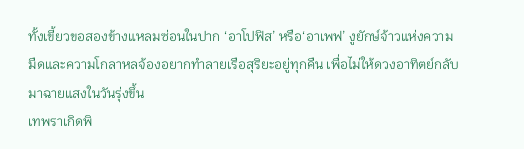ทั้งเขี้ยวขอสองข้างแหลมซ่อนในปาก ‘อาโปฟิส’ หรือ‘อาเพฟ’ งูยักษ์จ้าวแห่งความมืดและความโกลาหลจ้องอยากทำลายเรือสุริยะอยู่ทุกคืน เพื่อไม่ให้ดวงอาทิตย์กลับมาฉายแสงในวันรุ่งขึ้น
เทพราเกิดพิ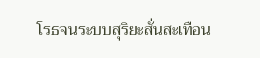โรธจนระบบสุริยะสั่นสะเทือน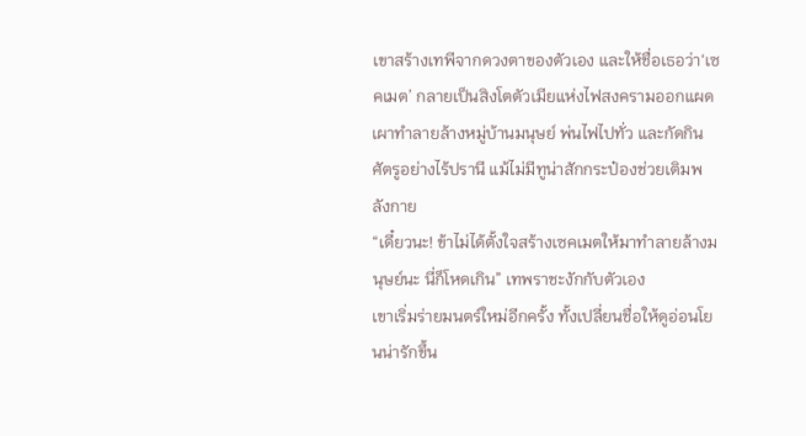เขาสร้างเทพีจากดวงตาของตัวเอง และให้ชื่อเธอว่า‘เซคเมต’ กลายเป็นสิงโตตัวเมียแห่งไฟสงครามออกแผดเผาทำลายล้างหมู่บ้านมนุษย์ พ่นไฟไปทั่ว และกัดกินศัตรูอย่างไร้ปรานี แม้ไม่มีทูน่าสักกระป๋องช่วยเติมพลังกาย
“เดี๋ยวนะ! ข้าไม่ได้ตั้งใจสร้างเซคเมตให้มาทำลายล้างมนุษย์นะ นี่ก็โหดเกิน” เทพราชะงักกับตัวเอง
เขาเริ่มร่ายมนตร์ใหม่อีกครั้ง ทั้งเปลี่ยนชื่อให้ดูอ่อนโยนน่ารักขึ้น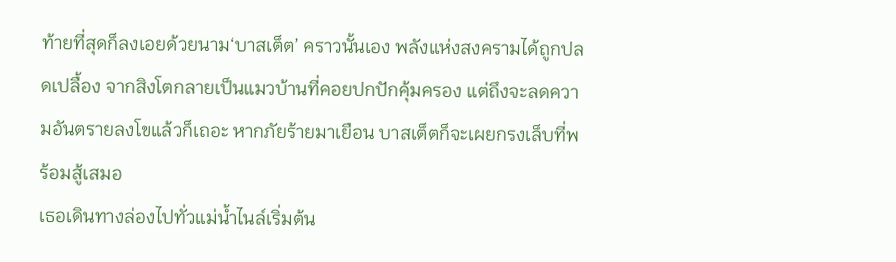ท้ายที่สุดก็ลงเอยด้วยนาม‘บาสเต็ต’ คราวนั้นเอง พลังแห่งสงครามได้ถูกปลดเปลื้อง จากสิงโตกลายเป็นแมวบ้านที่คอยปกปักคุ้มครอง แต่ถึงจะลดความอันตรายลงโขแล้วก็เถอะ หากภัยร้ายมาเยือน บาสเต็ตก็จะเผยกรงเล็บที่พร้อมสู้เสมอ
เธอเดินทางล่องไปทั่วแม่น้ำไนล์เริ่มต้น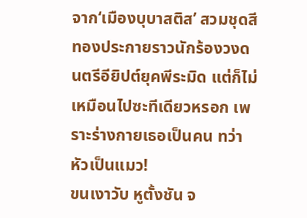จาก‘เมืองบุบาสติส’ สวมชุดสีทองประกายราวนักร้องวงดนตรีอียิปต์ยุคพีระมิด แต่ก็ไม่เหมือนไปซะทีเดียวหรอก เพราะร่างกายเธอเป็นคน ทว่าหัวเป็นแมว!
ขนเงาวับ หูตั้งชัน จ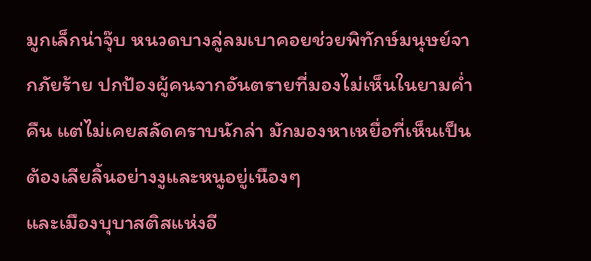มูกเล็กน่าจุ๊บ หนวดบางลู่ลมเบาคอยช่วยพิทักษ์มนุษย์จากภัยร้าย ปกป้องผู้คนจากอันตรายที่มองไม่เห็นในยามค่ำคืน แต่ไม่เคยสลัดคราบนักล่า มักมองหาเหยื่อที่เห็นเป็นต้องเลียลิ้นอย่างงูและหนูอยู่เนืองๆ
และเมืองบุบาสติสแห่งอี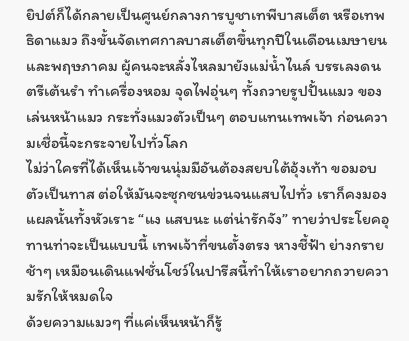ยิปต์ก็ได้กลายเป็นศูนย์กลางการบูชาเทพีบาสเต็ต หรือเทพธิดาแมว ถึงขั้นจัดเทศกาลบาสเต็ตขึ้นทุกปีในเดือนเมษายนและพฤษภาคม ผู้คนจะหลั่งไหลมายังแม่น้ำไนล์ บรรเลงดนตรีเต้นรำ ทำเครื่องหอม จุดไฟอุ่นๆ ทั้งถวายรูปปั้นแมว ของเล่นหน้าแมว กระทั่งแมวตัวเป็นๆ ตอบแทนเทพเจ้า ก่อนความเชื่อนี้จะกระจายไปทั่วโลก
ไม่ว่าใครที่ได้เห็นเจ้าขนนุ่มมีอันต้องสยบใต้อุ้งเท้า ขอมอบตัวเป็นทาส ต่อให้มันจะซุกซนข่วนจนแสบไปทั่ว เราก็คงมองแผลนั้นทั้งหัวเราะ “แง แสบนะ แต่น่ารักจัง” ทายว่าประโยคอุทานท่าจะเป็นแบบนี้ เทพเจ้าที่ขนตั้งตรง หางชี้ฟ้า ย่างกรายช้าๆ เหมือนเดินแฟชั่นโชว์ในปารีสนี้ทำให้เราอยากถวายความรักให้หมดใจ
ด้วยความแมวๆ ที่แค่เห็นหน้าก็รู้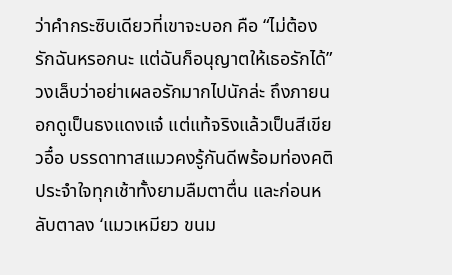ว่าคำกระซิบเดียวที่เขาจะบอก คือ “ไม่ต้องรักฉันหรอกนะ แต่ฉันก็อนุญาตให้เธอรักได้” วงเล็บว่าอย่าเผลอรักมากไปนักล่ะ ถึงภายนอกดูเป็นธงแดงแจ๋ แต่แท้จริงแล้วเป็นสีเขียวอื๋อ บรรดาทาสแมวคงรู้กันดีพร้อมท่องคติประจำใจทุกเช้าทั้งยามลืมตาตื่น และก่อนหลับตาลง ‘แมวเหมียว ขนม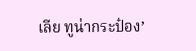เลีย ทูน่ากระป๋อง’